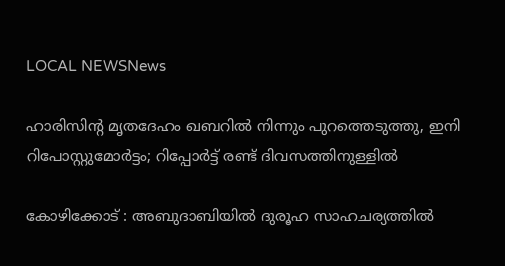LOCAL NEWSNews

ഹാരിസിന്റ മൃതദേഹം ഖബറിൽ നിന്നും പുറത്തെടുത്തു, ഇനി റിപോസ്റ്റുമോർട്ടം; റിപ്പോര്‍ട്ട് രണ്ട് ദിവസത്തിനുള്ളിൽ

കോഴിക്കോട് : അബുദാബിയിൽ ദുരൂഹ സാഹചര്യത്തിൽ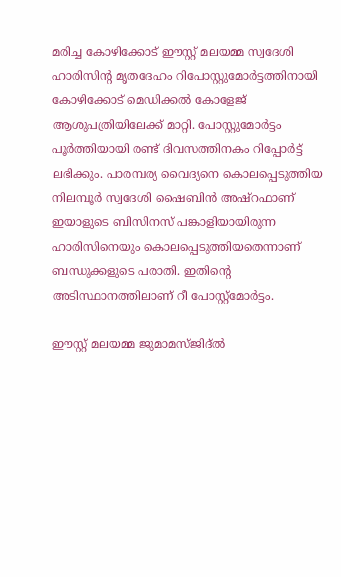മരിച്ച കോഴിക്കോട് ഈസ്റ്റ് മലയമ്മ സ്വദേശി ഹാരിസിന്റ മൃതദേഹം റിപോസ്റ്റുമോർട്ടത്തിനായി കോഴിക്കോട് മെഡിക്കൽ കോളേജ് ആശുപത്രിയിലേക്ക് മാറ്റി. പോസ്റ്റുമോര്‍ട്ടം പൂര്‍ത്തിയായി രണ്ട് ദിവസത്തിനകം റിപ്പോർട്ട് ലഭിക്കും. പാരമ്പര്യ വൈദ്യനെ കൊലപ്പെടുത്തിയ നിലമ്പൂർ സ്വദേശി ഷൈബിൻ അഷ്റഫാണ് ഇയാളുടെ ബിസിനസ് പങ്കാളിയായിരുന്ന ഹാരിസിനെയും കൊലപ്പെടുത്തിയതെന്നാണ് ബന്ധുക്കളുടെ പരാതി. ഇതിന്റെ അടിസ്ഥാനത്തിലാണ് റീ പോസ്റ്റ്മോർട്ടം.

ഈസ്റ്റ് മലയമ്മ ജുമാമസ്ജിദ്ൽ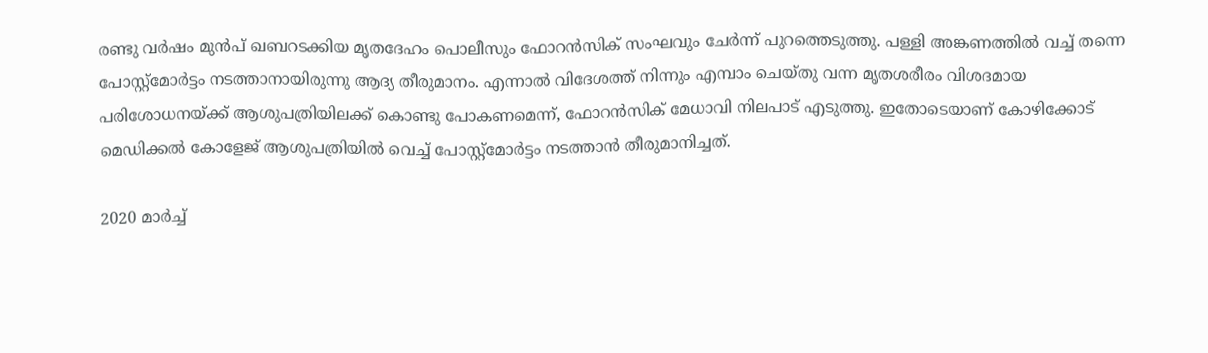രണ്ടു വർഷം മുൻപ് ഖബറടക്കിയ മൃതദേഹം പൊലീസും ഫോറൻസിക് സംഘവും ചേർന്ന് പുറത്തെടുത്തു. പള്ളി അങ്കണത്തിൽ വച്ച് തന്നെ പോസ്റ്റ്മോർട്ടം നടത്താനായിരുന്നു ആദ്യ തീരുമാനം. എന്നാൽ വിദേശത്ത് നിന്നും എമ്പാം ചെയ്തു വന്ന മൃതശരീരം വിശദമായ പരിശോധനയ്ക്ക് ആശുപത്രിയിലക്ക് കൊണ്ടു പോകണമെന്ന്, ഫോറൻസിക് മേധാവി നിലപാട് എടുത്തു. ഇതോടെയാണ് കോഴിക്കോട് മെഡിക്കൽ കോളേജ് ആശുപത്രിയിൽ വെച്ച് പോസ്റ്റ്മോർട്ടം നടത്താൻ തീരുമാനിച്ചത്.

2020 മാര്‍ച്ച്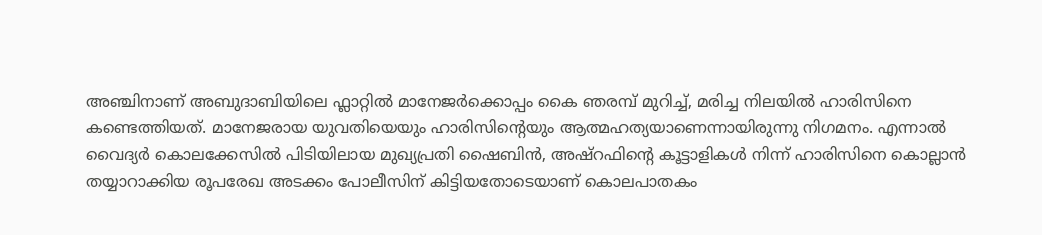അഞ്ചിനാണ് അബുദാബിയിലെ ഫ്ലാറ്റിൽ മാനേജർക്കൊപ്പം കൈ ഞരമ്പ് മുറിച്ച്‌, മരിച്ച നിലയിൽ ഹാരിസിനെ കണ്ടെത്തിയത്. മാനേജരായ യുവതിയെയും ഹാരിസിന്റെയും ആത്മഹത്യയാണെന്നായിരുന്നു നിഗമനം. എന്നാൽ വൈദ്യർ കൊലക്കേസിൽ പിടിയിലായ മുഖ്യപ്രതി ഷൈബിൻ, അഷ്‌റഫിന്റെ കൂട്ടാളികൾ നിന്ന് ഹാരിസിനെ കൊല്ലാൻ തയ്യാറാക്കിയ രൂപരേഖ അടക്കം പോലീസിന് കിട്ടിയതോടെയാണ് കൊലപാതകം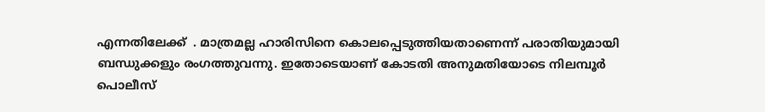എന്നതിലേക്ക്  . മാത്രമല്ല ഹാരിസിനെ കൊലപ്പെടുത്തിയതാണെന്ന് പരാതിയുമായി ബന്ധുക്കളും രംഗത്തുവന്നു. ഇതോടെയാണ് കോടതി അനുമതിയോടെ നിലമ്പൂർ പൊലീസ്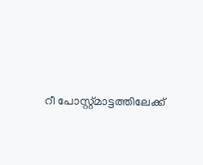റീ പോസ്റ്റ്മാട്ടത്തിലേക്ക്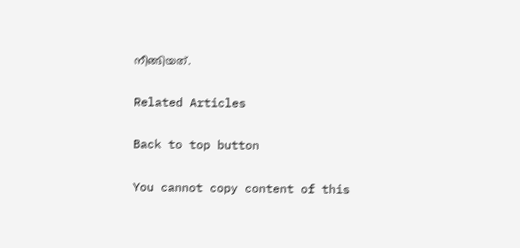നീങ്ങിയത്.

Related Articles

Back to top button

You cannot copy content of this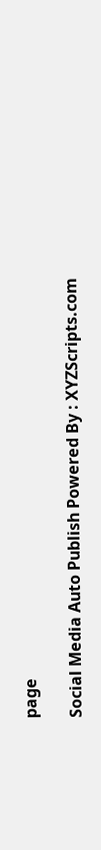page

Social Media Auto Publish Powered By : XYZScripts.com